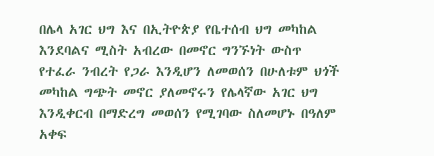በሌላ አገር ህግ እና በኢትዮጵያ የቤተሰብ ህግ መካከል እንደባልና ሚስት አብረው በመኖር ግንኙነት ውስጥ የተፈራ ንብረት የጋራ እንዲሆን ለመወሰን በሁለቱም ህጎች መካከል ግጭት መኖር ያለመኖሩን የሌላኛው አገር ህግ እንዲቀርብ በማድረግ መወሰን የሚገባው ስለመሆኑ በዓለም አቀፍ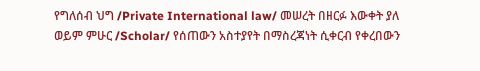የግለሰብ ህግ /Private International law/ መሠረት በዘርፉ እውቀት ያለ ወይም ምሁር /Scholar/ የሰጠውን አስተያየት በማስረጃነት ሲቀርብ የቀረበውን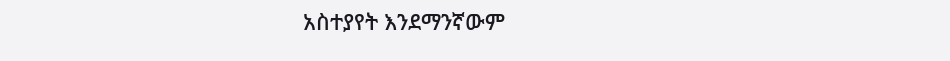አስተያየት እንደማንኛውም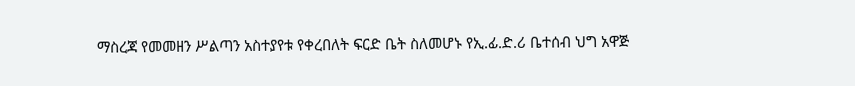ማስረጃ የመመዘን ሥልጣን አስተያየቱ የቀረበለት ፍርድ ቤት ስለመሆኑ የኢ.ፊ.ድ.ሪ ቤተሰብ ህግ አዋጅ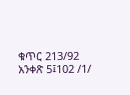ቁጥር 213/92 አንቀጽ 5፤102 /1/